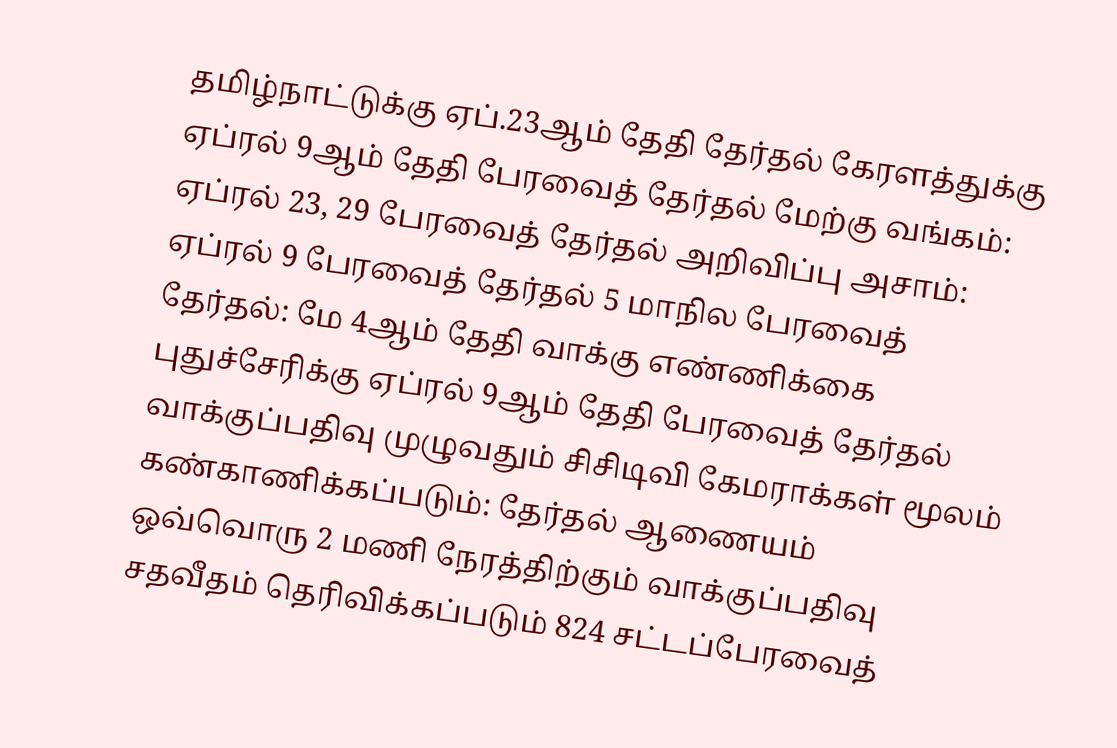தமிழ்நாட்டுக்கு ஏப்.23ஆம் தேதி தேர்தல் கேரளத்துக்கு ஏப்ரல் 9ஆம் தேதி பேரவைத் தேர்தல் மேற்கு வங்கம்: ஏப்ரல் 23, 29 பேரவைத் தேர்தல் அறிவிப்பு அசாம்: ஏப்ரல் 9 பேரவைத் தேர்தல் 5 மாநில பேரவைத் தேர்தல்: மே 4ஆம் தேதி வாக்கு எண்ணிக்கை புதுச்சேரிக்கு ஏப்ரல் 9ஆம் தேதி பேரவைத் தேர்தல் வாக்குப்பதிவு முழுவதும் சிசிடிவி கேமராக்கள் மூலம் கண்காணிக்கப்படும்: தேர்தல் ஆணையம் ஒவ்வொரு 2 மணி நேரத்திற்கும் வாக்குப்பதிவு சதவீதம் தெரிவிக்கப்படும் 824 சட்டப்பேரவைத்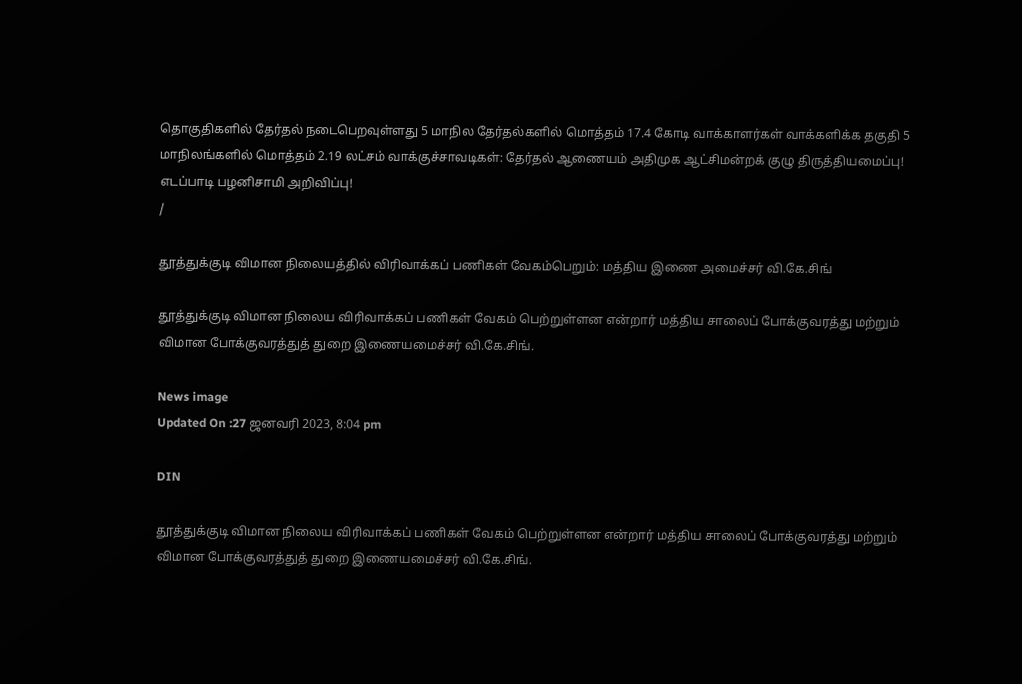தொகுதிகளில் தேர்தல் நடைபெறவுள்ளது 5 மாநில தேர்தல்களில் மொத்தம் 17.4 கோடி வாக்காளர்கள் வாக்களிக்க தகுதி 5 மாநிலங்களில் மொத்தம் 2.19 லட்சம் வாக்குச்சாவடிகள்: தேர்தல் ஆணையம் அதிமுக ஆட்சிமன்றக் குழு திருத்தியமைப்பு! எடப்பாடி பழனிசாமி அறிவிப்பு!
/

தூத்துக்குடி விமான நிலையத்தில் விரிவாக்கப் பணிகள் வேகம்பெறும்: மத்திய இணை அமைச்சர் வி.கே.சிங்

தூத்துக்குடி விமான நிலைய விரிவாக்கப் பணிகள் வேகம் பெற்றுள்ளன என்றார் மத்திய சாலைப் போக்குவரத்து மற்றும் விமான போக்குவரத்துத் துறை இணையமைச்சர் வி.கே.சிங்.

News image
Updated On :27 ஜனவரி 2023, 8:04 pm

DIN

தூத்துக்குடி விமான நிலைய விரிவாக்கப் பணிகள் வேகம் பெற்றுள்ளன என்றார் மத்திய சாலைப் போக்குவரத்து மற்றும் விமான போக்குவரத்துத் துறை இணையமைச்சர் வி.கே.சிங்.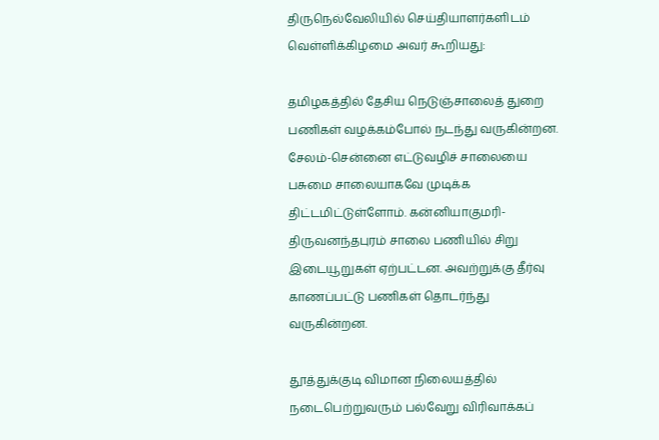திருநெல்வேலியில் செய்தியாளர்களிடம் வெள்ளிக்கிழமை அவர் கூறியது:

தமிழகத்தில் தேசிய நெடுஞ்சாலைத் துறை பணிகள் வழக்கம்போல் நடந்து வருகின்றன. சேலம்-சென்னை எட்டுவழிச் சாலையை பசுமை சாலையாகவே முடிக்க திட்டமிட்டுள்ளோம். கன்னியாகுமரி-திருவனந்தபுரம் சாலை பணியில் சிறு இடையூறுகள் ஏற்பட்டன. அவற்றுக்கு தீர்வு காணப்பட்டு பணிகள் தொடர்ந்து வருகின்றன.

தூத்துக்குடி விமான நிலையத்தில் நடைபெற்றுவரும் பல்வேறு விரிவாக்கப்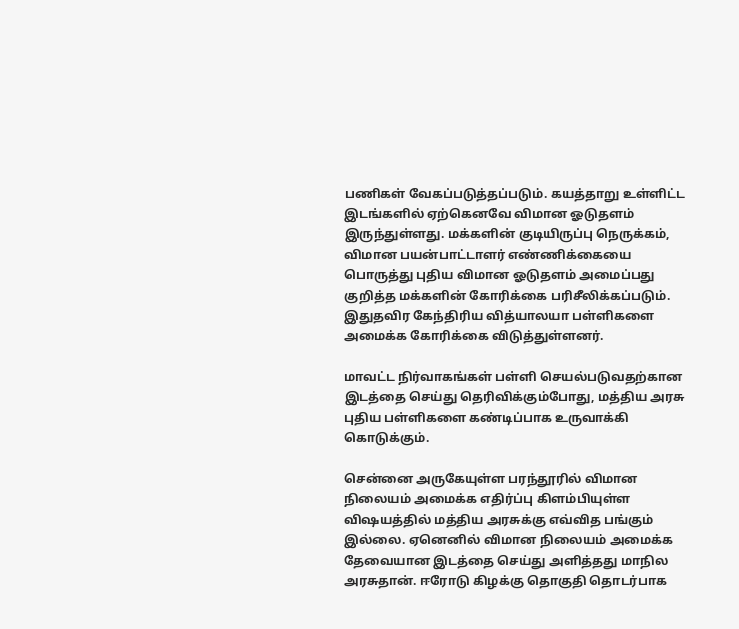பணிகள் வேகப்படுத்தப்படும். கயத்தாறு உள்ளிட்ட இடங்களில் ஏற்கெனவே விமான ஓடுதளம் இருந்துள்ளது. மக்களின் குடியிருப்பு நெருக்கம், விமான பயன்பாட்டாளர் எண்ணிக்கையை பொருத்து புதிய விமான ஓடுதளம் அமைப்பது குறித்த மக்களின் கோரிக்கை பரிசீலிக்கப்படும். இதுதவிர கேந்திரிய வித்யாலயா பள்ளிகளை அமைக்க கோரிக்கை விடுத்துள்ளனர்.

மாவட்ட நிர்வாகங்கள் பள்ளி செயல்படுவதற்கான இடத்தை செய்து தெரிவிக்கும்போது, மத்திய அரசு புதிய பள்ளிகளை கண்டிப்பாக உருவாக்கி கொடுக்கும்.

சென்னை அருகேயுள்ள பரந்தூரில் விமான நிலையம் அமைக்க எதிர்ப்பு கிளம்பியுள்ள விஷயத்தில் மத்திய அரசுக்கு எவ்வித பங்கும் இல்லை. ஏனெனில் விமான நிலையம் அமைக்க தேவையான இடத்தை செய்து அளித்தது மாநில அரசுதான். ஈரோடு கிழக்கு தொகுதி தொடர்பாக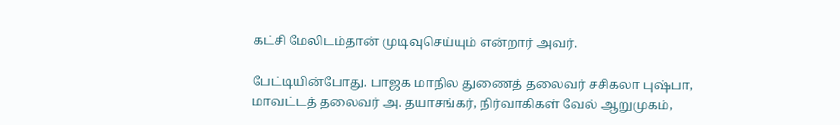கட்சி மேலிடம்தான் முடிவுசெய்யும் என்றார் அவர்.

பேட்டியின்போது. பாஜக மாநில துணைத் தலைவர் சசிகலா புஷ்பா, மாவட்டத் தலைவர் அ. தயாசங்கர், நிர்வாகிகள் வேல் ஆறுமுகம்,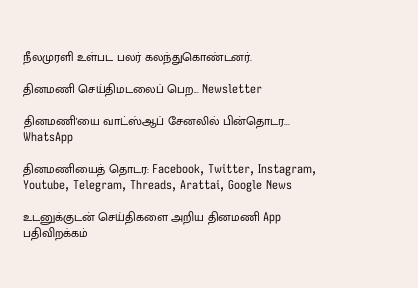நீலமுரளி உள்பட பலர் கலந்துகொண்டனர்.

தினமணி செய்திமடலைப் பெற... Newsletter

தினமணி'யை வாட்ஸ்ஆப் சேனலில் பின்தொடர... WhatsApp

தினமணியைத் தொடர: Facebook, Twitter, Instagram, Youtube, Telegram, Threads, Arattai, Google News

உடனுக்குடன் செய்திகளை அறிய தினமணி App பதிவிறக்கம்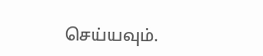செய்யவும்.